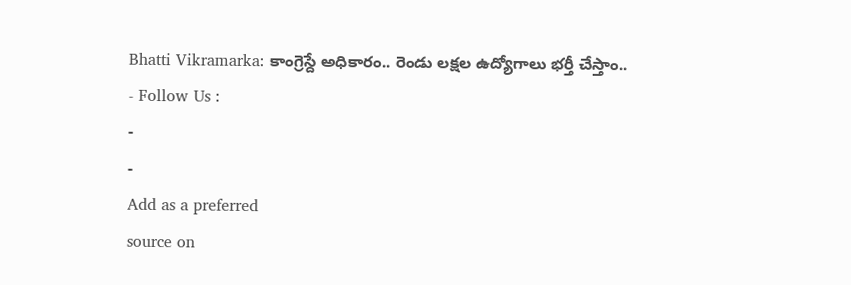Bhatti Vikramarka: కాంగ్రెస్దే అధికారం.. రెండు లక్షల ఉద్యోగాలు భర్తీ చేస్తాం..
- Follow Us :
-
-
Add as a preferred
source on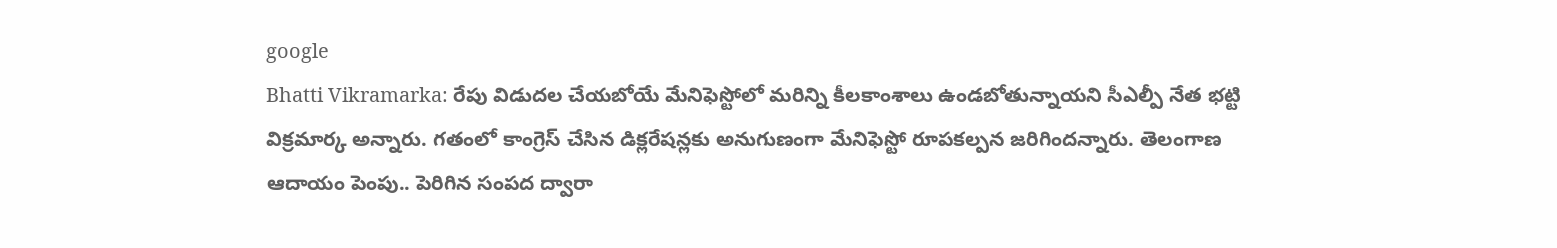google
Bhatti Vikramarka: రేపు విడుదల చేయబోయే మేనిఫెస్టోలో మరిన్ని కీలకాంశాలు ఉండబోతున్నాయని సీఎల్పీ నేత భట్టి విక్రమార్క అన్నారు. గతంలో కాంగ్రెస్ చేసిన డిక్లరేషన్లకు అనుగుణంగా మేనిఫెస్టో రూపకల్పన జరిగిందన్నారు. తెలంగాణ ఆదాయం పెంపు.. పెరిగిన సంపద ద్వారా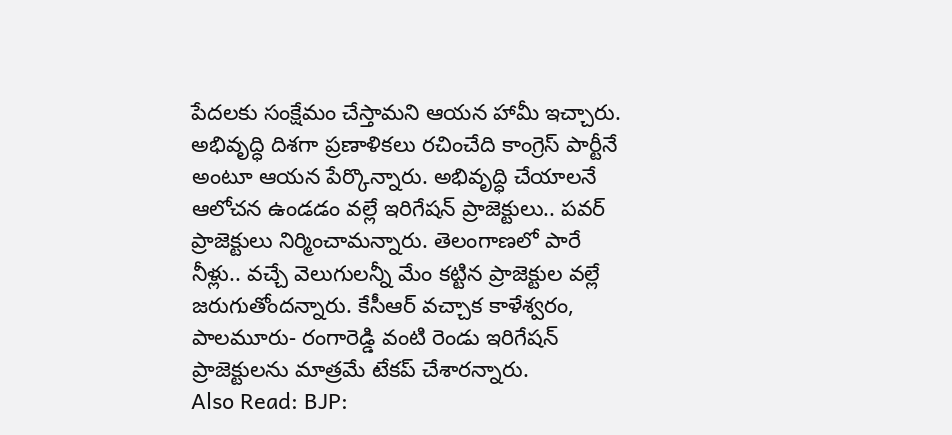పేదలకు సంక్షేమం చేస్తామని ఆయన హామీ ఇచ్చారు. అభివృద్ధి దిశగా ప్రణాళికలు రచించేది కాంగ్రెస్ పార్టీనే అంటూ ఆయన పేర్కొన్నారు. అభివృద్ధి చేయాలనే ఆలోచన ఉండడం వల్లే ఇరిగేషన్ ప్రాజెక్టులు.. పవర్ ప్రాజెక్టులు నిర్మించామన్నారు. తెలంగాణలో పారే నీళ్లు.. వచ్చే వెలుగులన్నీ మేం కట్టిన ప్రాజెక్టుల వల్లే జరుగుతోందన్నారు. కేసీఆర్ వచ్చాక కాళేశ్వరం, పాలమూరు- రంగారెడ్డి వంటి రెండు ఇరిగేషన్ ప్రాజెక్టులను మాత్రమే టేకప్ చేశారన్నారు.
Also Read: BJP: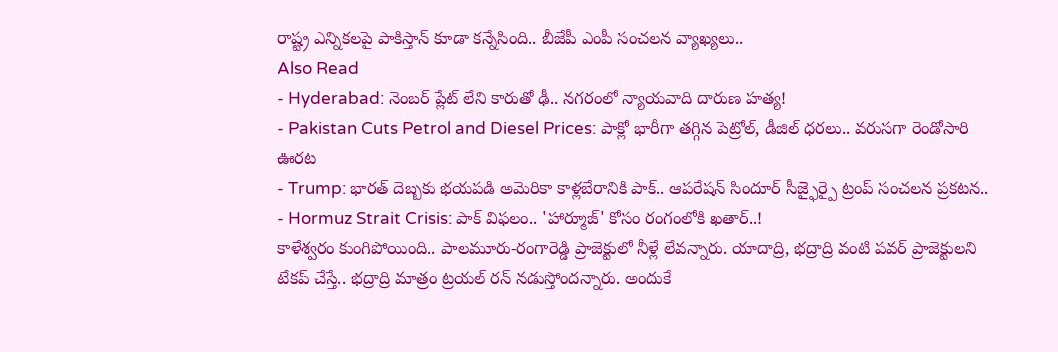రాష్ట్ర ఎన్నికలపై పాకిస్తాన్ కూడా కన్నేసింది.. బీజేపీ ఎంపీ సంచలన వ్యాఖ్యలు..
Also Read
- Hyderabad: నెంబర్ ప్లేట్ లేని కారుతో ఢీ.. నగరంలో న్యాయవాది దారుణ హత్య!
- Pakistan Cuts Petrol and Diesel Prices: పాక్లో భారీగా తగ్గిన పెట్రోల్, డీజిల్ ధరలు.. వరుసగా రెండోసారి ఊరట
- Trump: భారత్ దెబ్బకు భయపడి అమెరికా కాళ్లబేరానికి పాక్.. ఆపరేషన్ సిందూర్ సీజ్ఫైర్పై ట్రంప్ సంచలన ప్రకటన..
- Hormuz Strait Crisis: పాక్ విఫలం.. 'హార్మూజ్' కోసం రంగంలోకి ఖతార్..!
కాళేశ్వరం కుంగిపోయింది.. పాలమూరు-రంగారెడ్డి ప్రాజెక్టులో నీళ్లే లేవన్నారు. యాదాద్రి, భద్రాద్రి వంటి పవర్ ప్రాజెక్టులని టేకప్ చేస్తే.. భద్రాద్రి మాత్రం ట్రయల్ రన్ నడుస్తోందన్నారు. అందుకే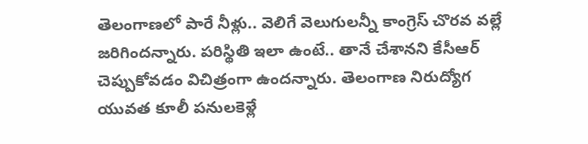తెలంగాణలో పారే నీళ్లు.. వెలిగే వెలుగులన్నీ కాంగ్రెస్ చొరవ వల్లే జరిగిందన్నారు. పరిస్థితి ఇలా ఉంటే.. తానే చేశానని కేసీఆర్ చెప్పుకోవడం విచిత్రంగా ఉందన్నారు. తెలంగాణ నిరుద్యోగ యువత కూలీ పనులకెళ్లే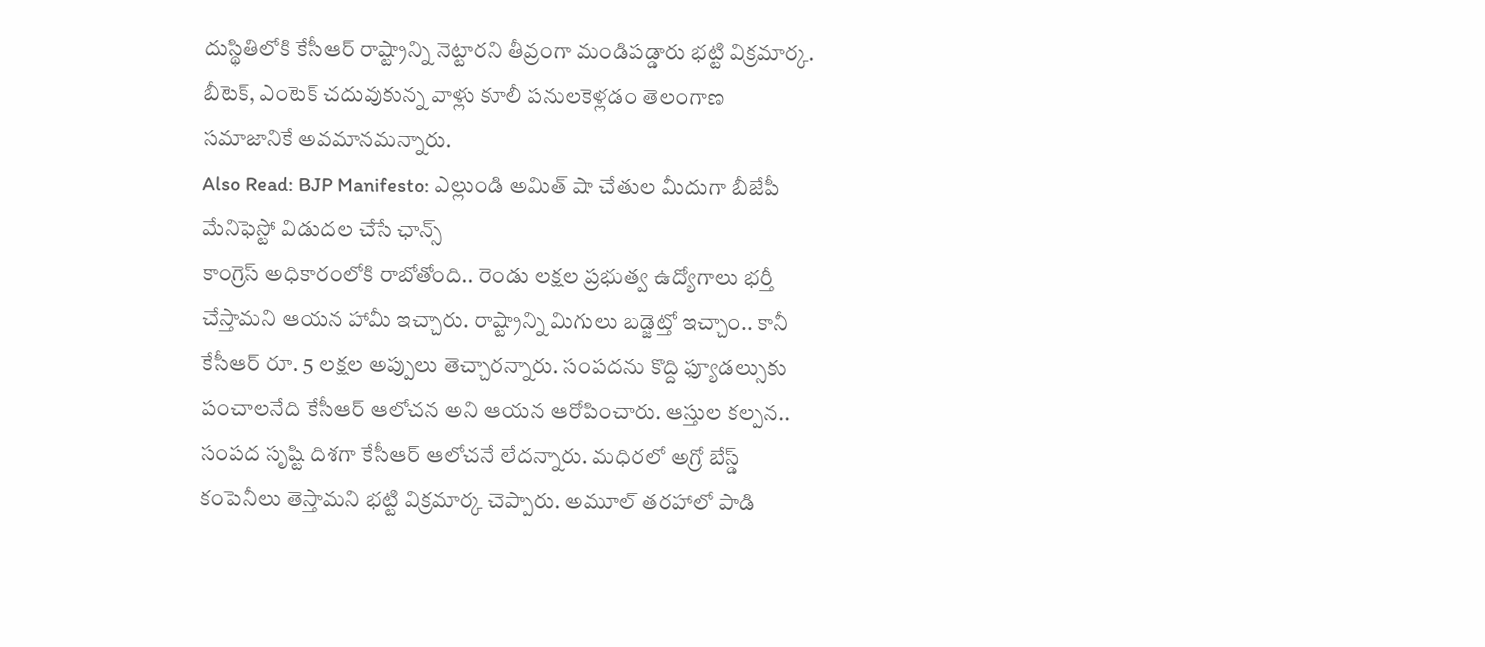దుస్థితిలోకి కేసీఆర్ రాష్ట్రాన్ని నెట్టారని తీవ్రంగా మండిపడ్డారు భట్టి విక్రమార్క. బీటెక్, ఎంటెక్ చదువుకున్న వాళ్లు కూలీ పనులకెళ్లడం తెలంగాణ సమాజానికే అవమానమన్నారు.
Also Read: BJP Manifesto: ఎల్లుండి అమిత్ షా చేతుల మీదుగా బీజేపీ మేనిఫెస్టో విడుదల చేసే ఛాన్స్
కాంగ్రెస్ అధికారంలోకి రాబోతోంది.. రెండు లక్షల ప్రభుత్వ ఉద్యోగాలు భర్తీ చేస్తామని ఆయన హామీ ఇచ్చారు. రాష్ట్రాన్ని మిగులు బడ్జెట్తో ఇచ్చాం.. కానీ కేసీఆర్ రూ. 5 లక్షల అప్పులు తెచ్చారన్నారు. సంపదను కొద్ది ఫ్యూడల్సుకు పంచాలనేది కేసీఆర్ ఆలోచన అని ఆయన ఆరోపించారు. ఆస్తుల కల్పన.. సంపద సృష్టి దిశగా కేసీఆర్ ఆలోచనే లేదన్నారు. మధిరలో అగ్రో బేస్డ్ కంపెనీలు తెస్తామని భట్టి విక్రమార్క చెప్పారు. అమూల్ తరహాలో పాడి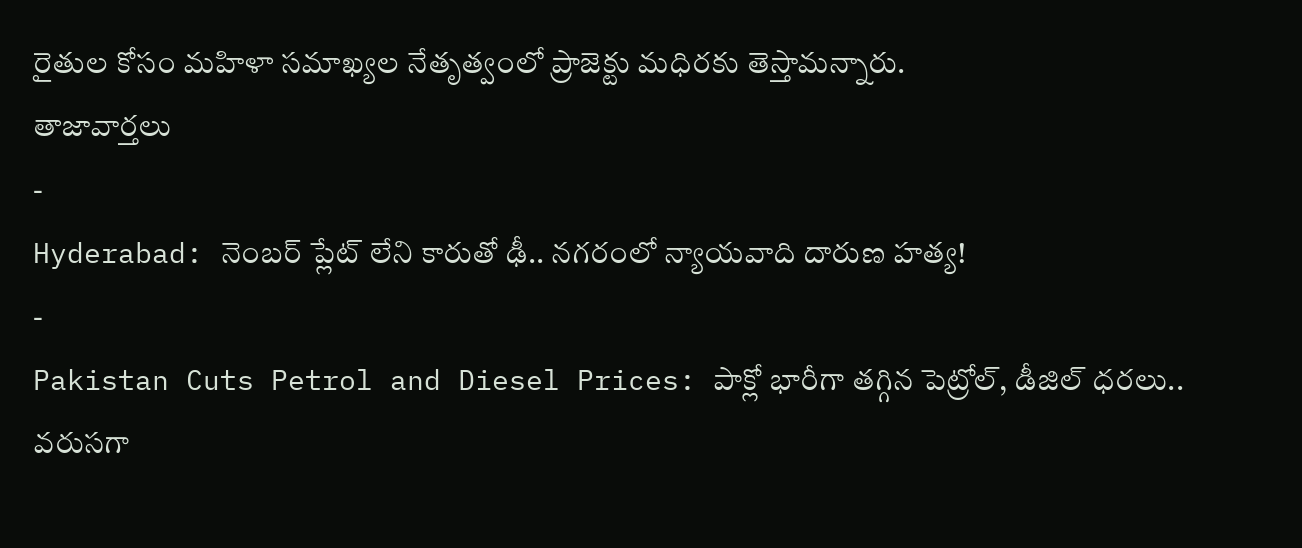రైతుల కోసం మహిళా సమాఖ్యల నేతృత్వంలో ప్రాజెక్టు మధిరకు తెస్తామన్నారు.
తాజావార్తలు
-
Hyderabad: నెంబర్ ప్లేట్ లేని కారుతో ఢీ.. నగరంలో న్యాయవాది దారుణ హత్య!
-
Pakistan Cuts Petrol and Diesel Prices: పాక్లో భారీగా తగ్గిన పెట్రోల్, డీజిల్ ధరలు.. వరుసగా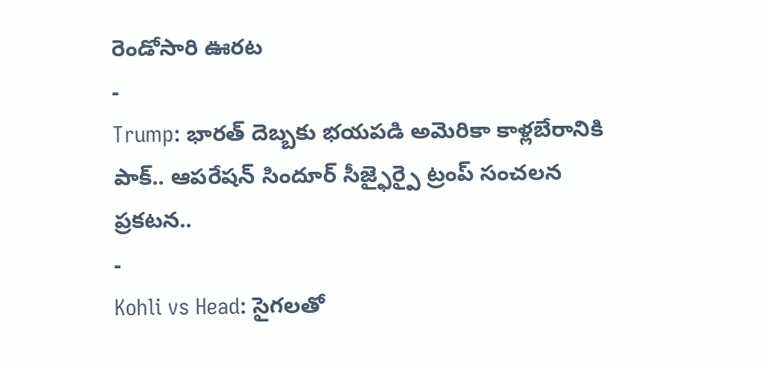రెండోసారి ఊరట
-
Trump: భారత్ దెబ్బకు భయపడి అమెరికా కాళ్లబేరానికి పాక్.. ఆపరేషన్ సిందూర్ సీజ్ఫైర్పై ట్రంప్ సంచలన ప్రకటన..
-
Kohli vs Head: సైగలతో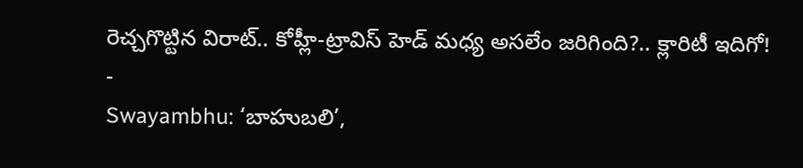రెచ్చగొట్టిన విరాట్.. కోహ్లీ-ట్రావిస్ హెడ్ మధ్య అసలేం జరిగింది?.. క్లారిటీ ఇదిగో!
-
Swayambhu: ‘బాహుబలి’,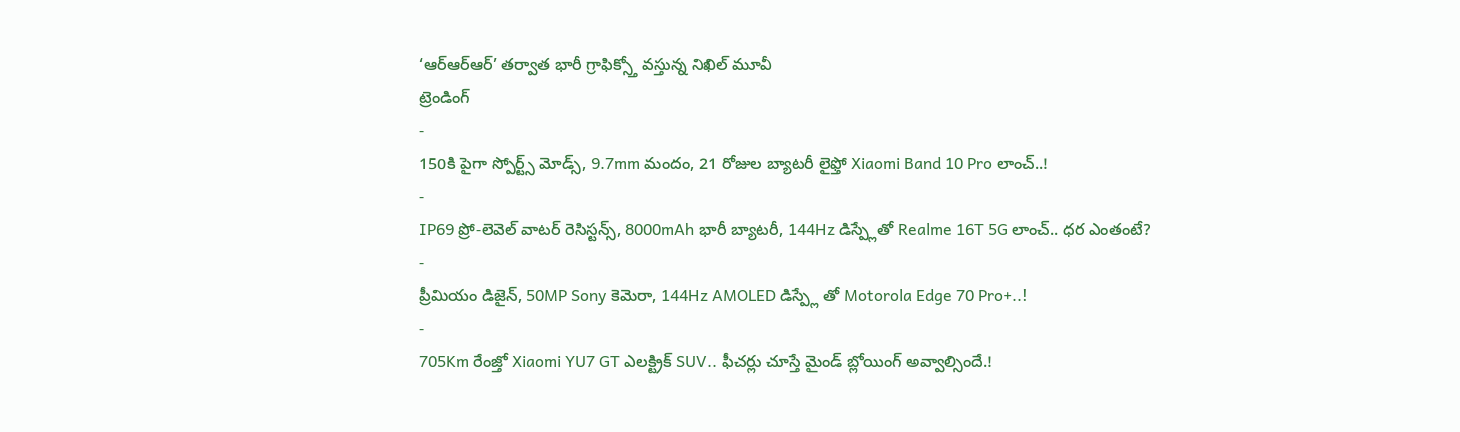‘ఆర్ఆర్ఆర్’ తర్వాత భారీ గ్రాఫిక్స్తో వస్తున్న నిఖిల్ మూవీ
ట్రెండింగ్
-
150కి పైగా స్పోర్ట్స్ మోడ్స్, 9.7mm మందం, 21 రోజుల బ్యాటరీ లైఫ్తో Xiaomi Band 10 Pro లాంచ్..!
-
IP69 ప్రో-లెవెల్ వాటర్ రెసిస్టన్స్, 8000mAh భారీ బ్యాటరీ, 144Hz డిస్ప్లేతో Realme 16T 5G లాంచ్.. ధర ఎంతంటే?
-
ప్రీమియం డిజైన్, 50MP Sony కెమెరా, 144Hz AMOLED డిస్ప్లే తో Motorola Edge 70 Pro+..!
-
705Km రేంజ్తో Xiaomi YU7 GT ఎలక్ట్రిక్ SUV.. ఫీచర్లు చూస్తే మైండ్ బ్లోయింగ్ అవ్వాల్సిందే.!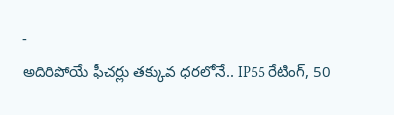-
అదిరిపోయే ఫీచర్లు తక్కువ ధరలోనే.. IP55 రేటింగ్, 50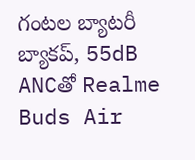గంటల బ్యాటరీ బ్యాకప్, 55dB ANCతో Realme Buds Air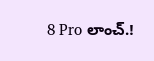8 Pro లాంచ్.!